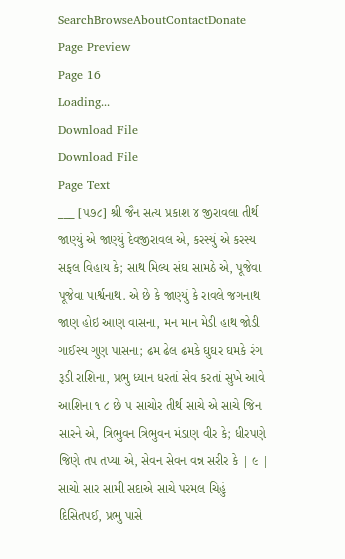SearchBrowseAboutContactDonate
Page Preview
Page 16
Loading...
Download File
Download File
Page Text
___ [૫૭૮] શ્રી જૈન સત્ય પ્રકાશ ૪ જીરાવલા તીર્થ જાણ્યું એ જાણ્યું દેવજીરાવલ એ, કરસ્યું એ કરસ્ય સફલ વિહાય કે; સાથ મિલ્ય સંઘ સામઠે એ, પૂજેવા પૂજેવા પાર્શ્વનાથ. એ છે કે જાણ્યું કે રાવલે જગનાથ જાણ હોઇ આણ વાસના, મન માન મેડી હાથ જોડી ગાઈસ્ય ગુણ પાસના; ઢમ ઢેલ ઢમકે ઘુઘર ઘમકે રંગ રૂડી રાશિના, પ્રભુ ધ્યાન ધરતાં સેવ કરતાં સુખે આવે આશિના ૧ ૮ છે ૫ સાચોર તીર્થ સાચે એ સાચે જિન સારને એ, ત્રિભુવન ત્રિભુવન મંડાણ વીર કે; ધીરપણે જિણે તપ તપ્યા એ, સેવન સેવન વન્ન સરીર કે | ૯ | સાચો સાર સામી સદાએ સાચે પરમલ ચિહું દિસિતપઈ, પ્રભુ પાસે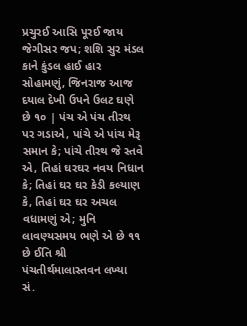પ્રચુરઈ આસિ પૂરઈ જાય જેગીસર જપ; શશિ સુર મંડલ કાને કુંડલ હાઈ હાર સોહામણું, જિનરાજ આજ દયાલ દેખી ઉપને ઉલટ ઘણે છે ૧૦ | પંચ એ પંચ તીરથ પર ગડાએ, પાંચે એ પાંચ મેરૂ સમાન કે; પાંચે તીરથ જે સ્તવે એ, તિહાં ઘરઘર નવય નિધાન કે; તિહાં ઘર ઘર કેડી કલ્યાણ કે, તિહાં ઘર ઘર અચલ વધામણું એ; મુનિ લાવણ્યસમય ભણે એ છે ૧૧ છે ઈતિ શ્રી પંચતીર્થમાલાસ્તવન લખ્યા સં.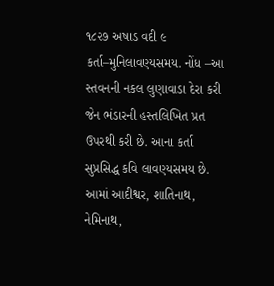૧૮૨૭ અષાડ વદી ૯ કર્તા–મુનિલાવણ્યસમય. નોંધ –આ સ્તવનની નકલ લુણાવાડા દેરા કરી જેન ભંડારની હસ્તલિખિત પ્રત ઉપરથી કરી છે. આના કર્તા સુપ્રસિદ્ધ કવિ લાવણ્યસમય છે. આમાં આદીશ્વર, શાતિનાથ, નેમિનાથ,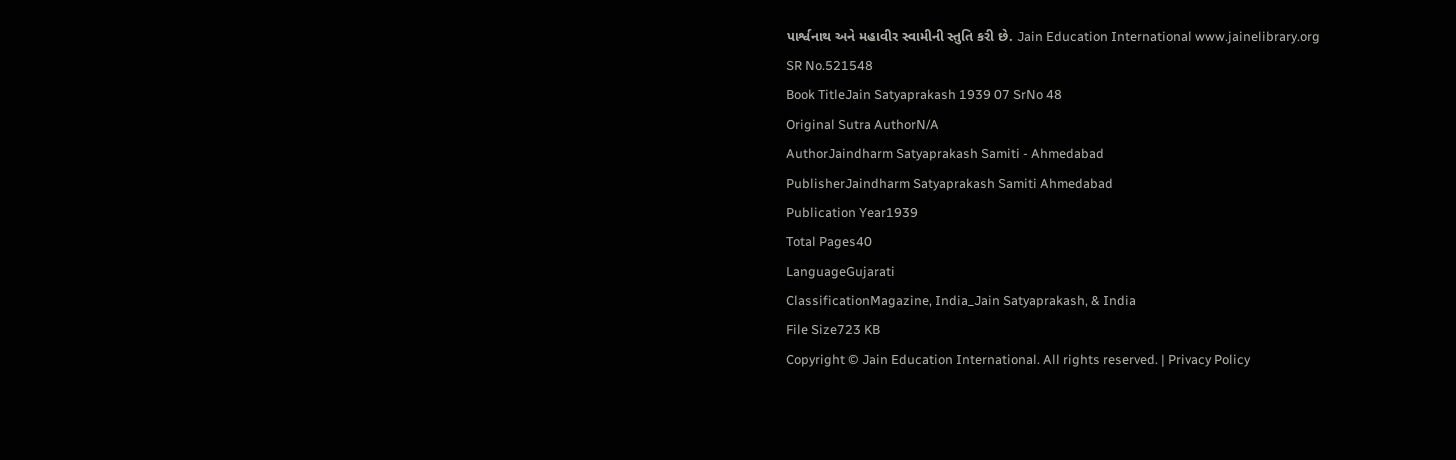પાર્શ્વનાથ અને મહાવીર સ્વામીની સ્તુતિ કરી છે. Jain Education International www.jainelibrary.org
SR No.521548
Book TitleJain Satyaprakash 1939 07 SrNo 48
Original Sutra AuthorN/A
AuthorJaindharm Satyaprakash Samiti - Ahmedabad
PublisherJaindharm Satyaprakash Samiti Ahmedabad
Publication Year1939
Total Pages40
LanguageGujarati
ClassificationMagazine, India_Jain Satyaprakash, & India
File Size723 KB
Copyright © Jain Education International. All rights reserved. | Privacy Policy